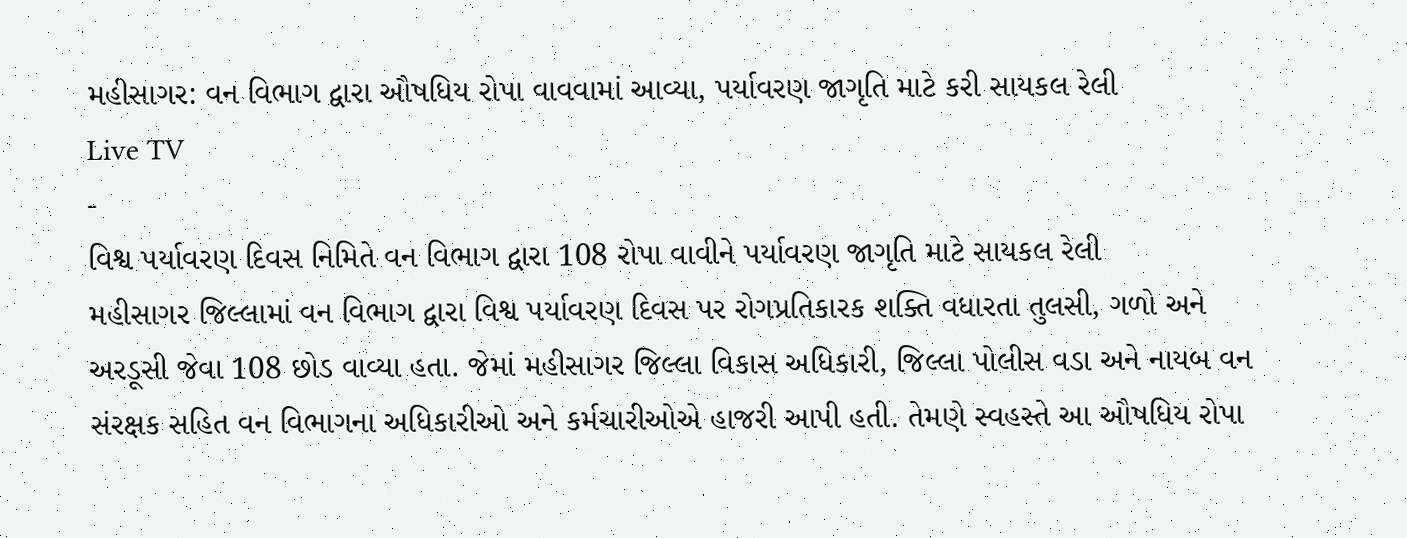મહીસાગર: વન વિભાગ દ્વારા ઔષધિય રોપા વાવવામાં આવ્યા, પર્યાવરણ જાગૃતિ માટે કરી સાયકલ રેલી
Live TV
-
વિશ્વ પર્યાવરણ દિવસ નિમિતે વન વિભાગ દ્વારા 108 રોપા વાવીને પર્યાવરણ જાગૃતિ માટે સાયકલ રેલી
મહીસાગર જિલ્લામાં વન વિભાગ દ્વારા વિશ્વ પર્યાવરણ દિવસ પર રોગપ્રતિકારક શક્તિ વધારતા તુલસી, ગળો અને અરડૂસી જેવા 108 છોડ વાવ્યા હતા. જેમાં મહીસાગર જિલ્લા વિકાસ અધિકારી, જિલ્લા પોલીસ વડા અને નાયબ વન સંરક્ષક સહિત વન વિભાગના અધિકારીઓ અને કર્મચારીઓએ હાજરી આપી હતી. તેમણે સ્વહસ્તે આ ઔષધિય રોપા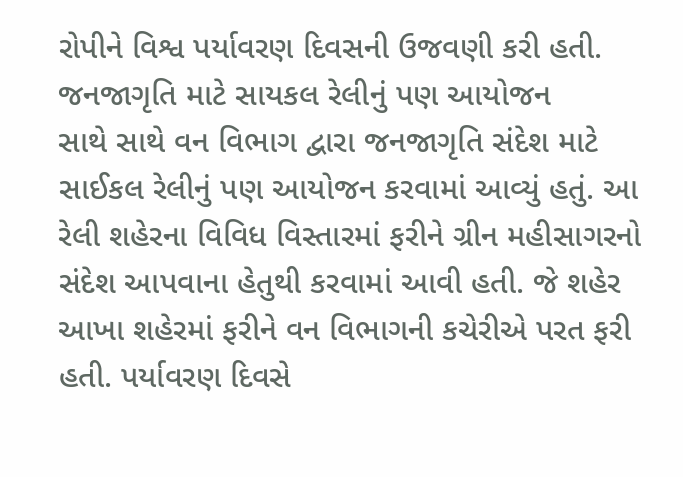રોપીને વિશ્વ પર્યાવરણ દિવસની ઉજવણી કરી હતી.
જનજાગૃતિ માટે સાયકલ રેલીનું પણ આયોજન
સાથે સાથે વન વિભાગ દ્વારા જનજાગૃતિ સંદેશ માટે સાઈકલ રેલીનું પણ આયોજન કરવામાં આવ્યું હતું. આ રેલી શહેરના વિવિધ વિસ્તારમાં ફરીને ગ્રીન મહીસાગરનો સંદેશ આપવાના હેતુથી કરવામાં આવી હતી. જે શહેર આખા શહેરમાં ફરીને વન વિભાગની કચેરીએ પરત ફરી હતી. પર્યાવરણ દિવસે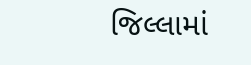જિલ્લામાં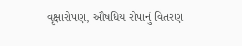વૃક્ષારોપણ, ઔષધિય રોપાનું વિતરણ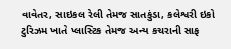વાવેતર, સાઇકલ રેલી તેમજ સાતકુંડા, કલેશ્વરી ઇકો ટુરિઝમ ખાતે પ્લાસ્ટિક તેમજ અન્ય કચરાની સાફ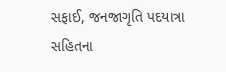સફાઈ, જનજાગૃતિ પદયાત્રા સહિતના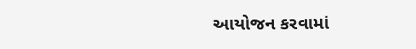આયોજન કરવામાં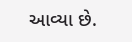આવ્યા છે.